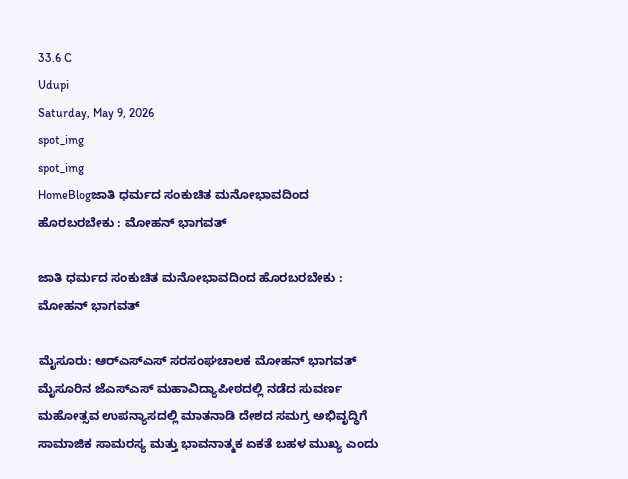33.6 C
Udupi
Saturday, May 9, 2026
spot_img
spot_img
HomeBlogಜಾತಿ ಧರ್ಮದ ಸಂಕುಚಿತ ಮನೋಭಾವದಿಂದ ಹೊರಬರಬೇಕು : ಮೋಹನ್ ಭಾಗವತ್

ಜಾತಿ ಧರ್ಮದ ಸಂಕುಚಿತ ಮನೋಭಾವದಿಂದ ಹೊರಬರಬೇಕು : ಮೋಹನ್ ಭಾಗವತ್

ಮೈಸೂರು: ಆರ್‌ಎಸ್‌ಎಸ್‌ ಸರಸಂಘಚಾಲಕ ಮೋಹನ್ ಭಾಗವತ್ ಮೈಸೂರಿನ ಜೆಎಸ್‌ಎಸ್ ಮಹಾವಿದ್ಯಾಪೀಠದಲ್ಲಿ ನಡೆದ ಸುವರ್ಣ ಮಹೋತ್ಸವ ಉಪನ್ಯಾಸದಲ್ಲಿ ಮಾತನಾಡಿ ದೇಶದ ಸಮಗ್ರ ಅಭಿವೃದ್ಧಿಗೆ ಸಾಮಾಜಿಕ ಸಾಮರಸ್ಯ ಮತ್ತು ಭಾವನಾತ್ಮಕ ಏಕತೆ ಬಹಳ ಮುಖ್ಯ ಎಂದು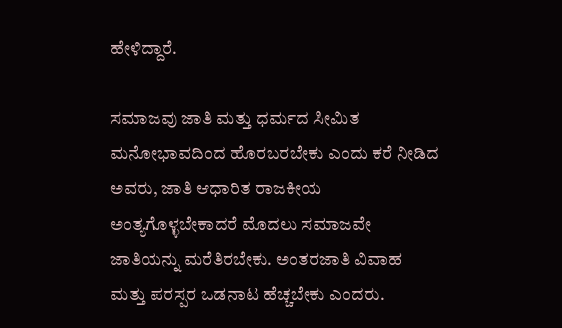ಹೇಳಿದ್ದಾರೆ.

ಸಮಾಜವು ಜಾತಿ ಮತ್ತು ಧರ್ಮದ ಸೀಮಿತ ಮನೋಭಾವದಿಂದ ಹೊರಬರಬೇಕು ಎಂದು ಕರೆ ನೀಡಿದ ಅವರು, ಜಾತಿ ಆಧಾರಿತ ರಾಜಕೀಯ ಅಂತ್ಯಗೊಳ್ಳಬೇಕಾದರೆ ಮೊದಲು ಸಮಾಜವೇ ಜಾತಿಯನ್ನು ಮರೆತಿರಬೇಕು. ಅಂತರಜಾತಿ ವಿವಾಹ ಮತ್ತು ಪರಸ್ಪರ ಒಡನಾಟ ಹೆಚ್ಚಬೇಕು ಎಂದರು.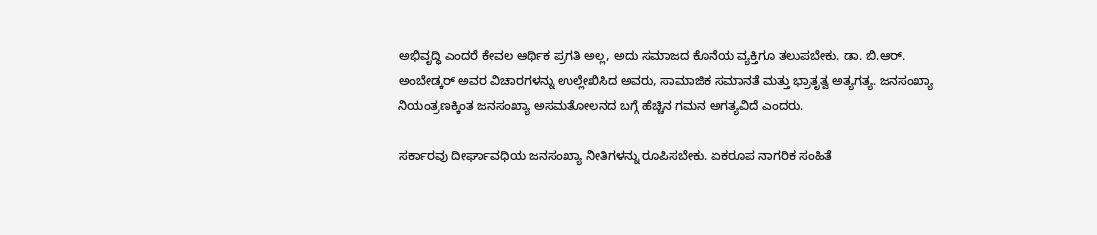ಅಭಿವೃದ್ಧಿ ಎಂದರೆ ಕೇವಲ ಆರ್ಥಿಕ ಪ್ರಗತಿ ಅಲ್ಲ, ಅದು ಸಮಾಜದ ಕೊನೆಯ ವ್ಯಕ್ತಿಗೂ ತಲುಪಬೇಕು. ಡಾ. ಬಿ.ಆರ್. ಅಂಬೇಡ್ಕರ್ ಅವರ ವಿಚಾರಗಳನ್ನು ಉಲ್ಲೇಖಿಸಿದ ಅವರು, ಸಾಮಾಜಿಕ ಸಮಾನತೆ ಮತ್ತು ಭ್ರಾತೃತ್ವ ಅತ್ಯಗತ್ಯ. ಜನಸಂಖ್ಯಾ ನಿಯಂತ್ರಣಕ್ಕಿಂತ ಜನಸಂಖ್ಯಾ ಅಸಮತೋಲನದ ಬಗ್ಗೆ ಹೆಚ್ಚಿನ ಗಮನ ಅಗತ್ಯವಿದೆ ಎಂದರು.

ಸರ್ಕಾರವು ದೀರ್ಘಾವಧಿಯ ಜನಸಂಖ್ಯಾ ನೀತಿಗಳನ್ನು ರೂಪಿಸಬೇಕು. ಏಕರೂಪ ನಾಗರಿಕ ಸಂಹಿತೆ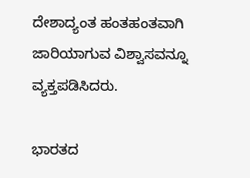ದೇಶಾದ್ಯಂತ ಹಂತಹಂತವಾಗಿ ಜಾರಿಯಾಗುವ ವಿಶ್ವಾಸವನ್ನೂ ವ್ಯಕ್ತಪಡಿಸಿದರು.

ಭಾರತದ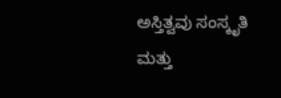ಅಸ್ತಿತ್ವವು ಸಂಸ್ಕೃತಿ ಮತ್ತು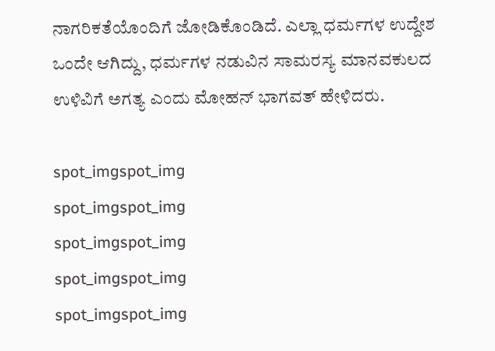ನಾಗರಿಕತೆಯೊಂದಿಗೆ ಜೋಡಿಕೊಂಡಿದೆ. ಎಲ್ಲಾ ಧರ್ಮಗಳ ಉದ್ದೇಶ ಒಂದೇ ಆಗಿದ್ದು, ಧರ್ಮಗಳ ನಡುವಿನ ಸಾಮರಸ್ಯ ಮಾನವಕುಲದ ಉಳಿವಿಗೆ ಅಗತ್ಯ ಎಂದು ಮೋಹನ್ ಭಾಗವತ್ ಹೇಳಿದರು.

spot_imgspot_img
spot_imgspot_img
spot_imgspot_img
spot_imgspot_img
spot_imgspot_img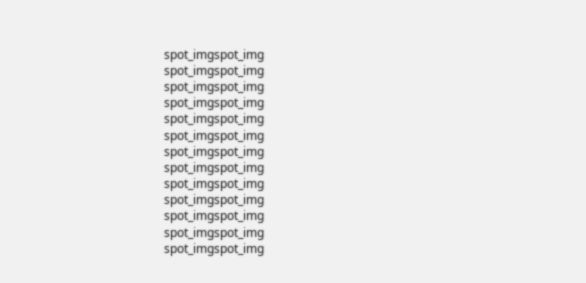spot_imgspot_img
spot_imgspot_img
spot_imgspot_img
spot_imgspot_img
spot_imgspot_img
spot_imgspot_img
spot_imgspot_img
spot_imgspot_img
spot_imgspot_img
spot_imgspot_img
spot_imgspot_img
spot_imgspot_img
spot_imgspot_img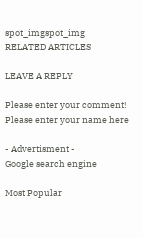spot_imgspot_img
RELATED ARTICLES

LEAVE A REPLY

Please enter your comment!
Please enter your name here

- Advertisment -
Google search engine

Most Popular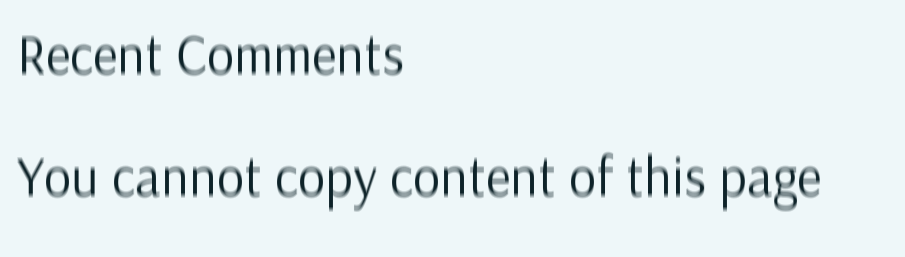Recent Comments

You cannot copy content of this page